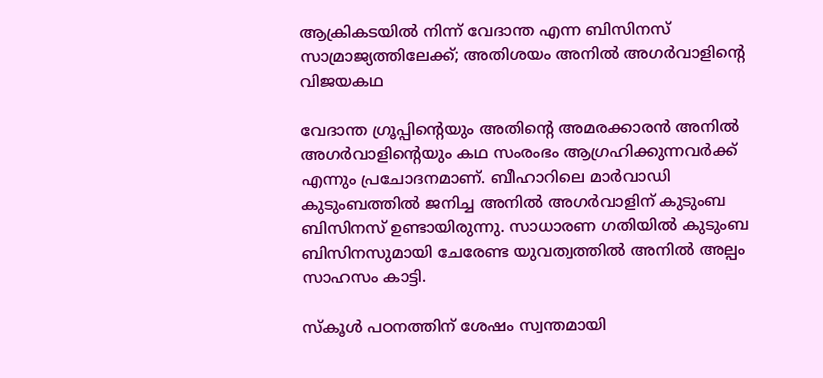ആക്രികടയിൽ നിന്ന് വേദാന്ത എന്ന ബിസിനസ് സാമ്രാജ്യത്തിലേക്ക്; അതിശയം അനിൽ അഗർവാളിന്റെ വിജയകഥ

വേദാന്ത ഗ്രൂപ്പിന്റെയും അതിന്റെ അമരക്കാരൻ അനിൽ അഗർവാളിന്റെയും കഥ സംരംഭം ആഗ്രഹിക്കുന്നവർക്ക് എന്നും പ്രചോദനമാണ്. ബീഹാറിലെ മാര്‍വാഡി കുടുംബത്തില്‍ ജനിച്ച അനില്‍ അഗര്‍വാളിന് കുടുംബ ബിസിനസ് ഉണ്ടായിരുന്നു. സാധാരണ ഗതിയിൽ കുടുംബ ബിസിനസുമായി ചേരേണ്ട യുവത്വത്തിൽ അനിൽ അല്പം സാഹസം കാട്ടി.

സ്കൂൾ പഠനത്തിന് ശേഷം സ്വന്തമായി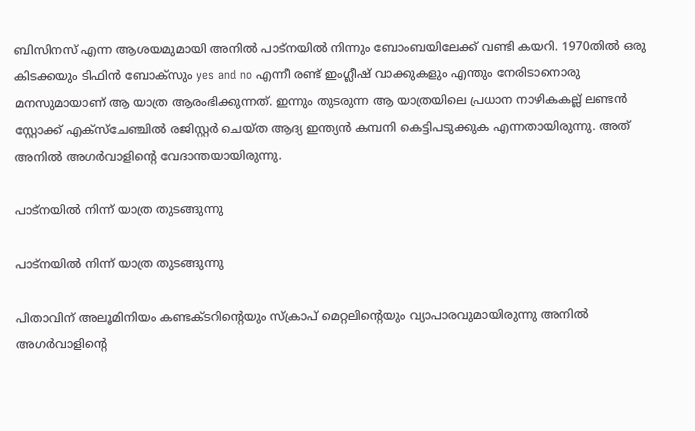ബിസിനസ് എന്ന ആശയമുമായി അനിൽ പാട്നയിൽ നിന്നും ബോംബയിലേക്ക് വണ്ടി കയറി. 1970തിൽ ഒരു കിടക്കയും ടിഫിൻ ബോക്സും yes and no എന്നീ രണ്ട് ഇംഗ്ലീഷ് വാക്കുകളും എന്തും നേരിടാനൊരു മനസുമായാണ് ആ യാത്ര ആരംഭിക്കുന്നത്. ഇന്നും തുടരുന്ന ആ യാത്രയിലെ പ്രധാന നാഴികകല്ല് ലണ്ടന്‍ സ്റ്റോക്ക് എക്‌സ്‌ചേഞ്ചില്‍ രജിസ്റ്റര്‍ ചെയ്ത ആദ്യ ഇന്ത്യന്‍ കമ്പനി കെട്ടിപടുക്കുക എന്നതായിരുന്നു. അത് അനില്‍ അഗര്‍വാളിന്റെ വേദാന്തയായിരുന്നു.

പാട്നയിൽ നിന്ന് യാത്ര തുടങ്ങുന്നു

പാട്നയിൽ നിന്ന് യാത്ര തുടങ്ങുന്നു

പിതാവിന് അലൂമിനിയം കണ്ടക്ടറിന്റെയും സ്‌ക്രാപ് മെറ്റലിന്റെയും വ്യാപാരവുമായിരുന്നു അനിൽ അഗർവാളിന്റെ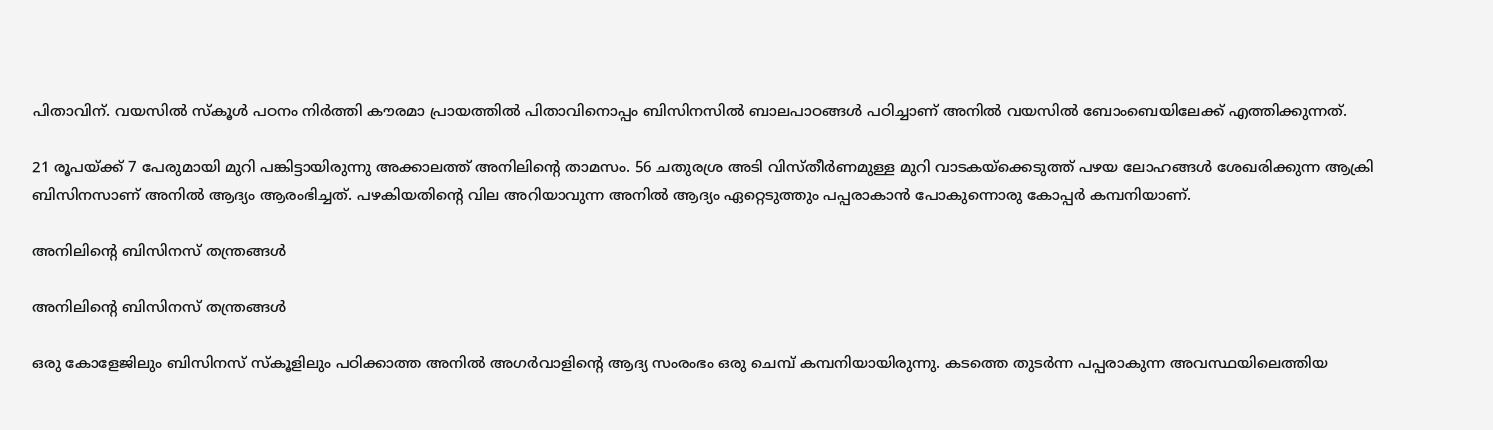പിതാവിന്. വയസിൽ സ്കൂൾ പഠനം നിർത്തി കൗരമാ പ്രായത്തില്‍ പിതാവിനൊപ്പം ബിസിനസിൽ ബാലപാഠങ്ങൾ പഠിച്ചാണ് അനില്‍ വയസില്‍ ബോംബെയിലേക്ക് എത്തിക്കുന്നത്.

21 രൂപയ്ക്ക് 7 പേരുമായി മുറി പങ്കിട്ടായിരുന്നു അക്കാലത്ത് അനിലിന്റെ താമസം. 56 ചതുരശ്ര അടി വിസ്തീര്‍ണമുള്ള മുറി വാടകയ്‌ക്കെടുത്ത് പഴയ ലോഹങ്ങൾ ശേഖരിക്കുന്ന ആക്രി ബിസിനസാണ് അനില്‍ ആദ്യം ആരംഭിച്ചത്. പഴകിയതിന്റെ വില അറിയാവുന്ന അനിൽ ആദ്യം ഏറ്റെടുത്തും പപ്പരാകാൻ പോകുന്നൊരു കോപ്പർ കമ്പനിയാണ്.

അനിലിന്റെ ബിസിനസ് തന്ത്രങ്ങൾ

അനിലിന്റെ ബിസിനസ് തന്ത്രങ്ങൾ

ഒരു കോളേജിലും ബിസിനസ് സ്‌കൂളിലും പഠിക്കാത്ത അനില്‍ അഗര്‍വാളിന്റെ ആദ്യ സംരംഭം ഒരു ചെമ്പ് കമ്പനിയായിരുന്നു. കടത്തെ തുടര്‍ന്ന പപ്പരാകുന്ന അവസ്ഥയിലെത്തിയ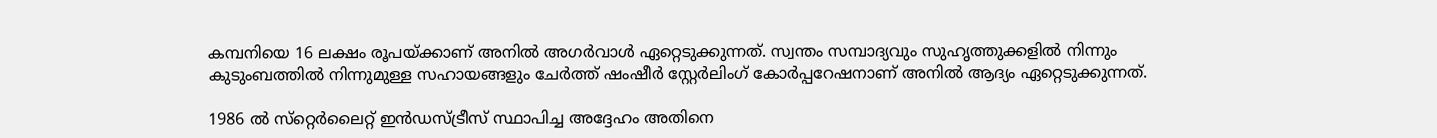കമ്പനിയെ 16 ലക്ഷം രൂപയ്ക്കാണ് അനില്‍ അഗര്‍വാള്‍ ഏറ്റെടുക്കുന്നത്. സ്വന്തം സമ്പാദ്യവും സുഹൃത്തുക്കളില്‍ നിന്നും കുടുംബത്തില്‍ നിന്നുമുള്ള സഹായങ്ങളും ചേര്‍ത്ത് ഷംഷീര്‍ സ്റ്റേര്‍ലിംഗ് കോര്‍പ്പറേഷനാണ് അനില്‍ ആദ്യം ഏറ്റെടുക്കുന്നത്.

1986 ല്‍ സ്‌റ്റെര്‍ലൈറ്റ് ഇന്‍ഡസ്ട്രീസ് സ്ഥാപിച്ച അദ്ദേഹം അതിനെ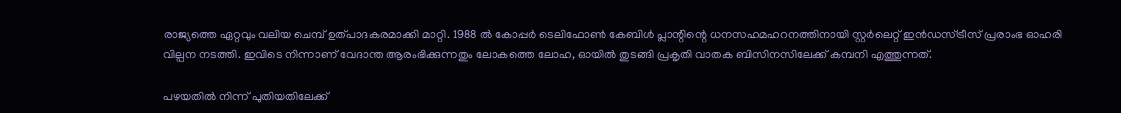രാജ്യത്തെ ഏറ്റവും വലിയ ചെമ്പ് ഉത്പാദകരമാക്കി മാറ്റി. 1988 ല്‍ കോപ്പര്‍ ടെലിഫോണ്‍ കേബിള്‍ പ്ലാന്റിന്റെ ധനസഹമഹറനത്തിനായി സ്റ്റര്‍ലെറ്റ് ഇന്‍ഡസ്ട്രീസ് പ്രരാംഭ ഓഹരി വില്പന നടത്തി. ഇവിടെ നിന്നാണ് വേദാന്ത ആരംഭിക്കുന്നതും ലോകത്തെ ലോഹ, ഓയിൽ തുടങ്ങി പ്രകൃതി വാതക ബിസിനസിലേക്ക് കമ്പനി എത്തുന്നത്.

പഴയതിൽ നിന്ന് പുതിയതിലേക്ക്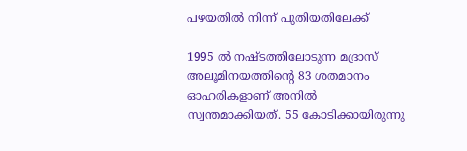പഴയതിൽ നിന്ന് പുതിയതിലേക്ക്

1995 ല്‍ നഷ്ടത്തിലോടുന്ന മദ്രാസ് അലൂമിനയത്തിന്റെ 83 ശതമാനം ഓഹരികളാണ് അനിൽ സ്വന്തമാക്കിയത്. 55 കോടിക്കായിരുന്നു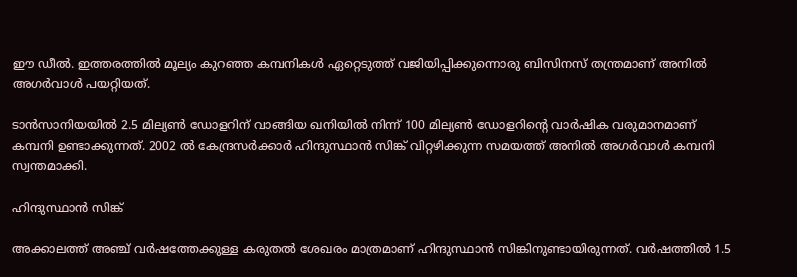ഈ ഡീൽ. ഇത്തരത്തില്‍ മൂല്യം കുറഞ്ഞ കമ്പനികൾ ഏറ്റെടുത്ത് വജിയിപ്പിക്കുന്നൊരു ബിസിനസ് തന്ത്രമാണ് അനില്‍ അഗര്‍വാള്‍ പയറ്റിയത്.

ടാന്‍സാനിയയില്‍ 2.5 മില്യണ്‍ ഡോളറിന് വാങ്ങിയ ഖനിയില്‍ നിന്ന് 100 മില്യണ്‍ ഡോളറിന്റെ വാർഷിക വരുമാനമാണ് കമ്പനി ഉണ്ടാക്കുന്നത്. 2002 ല്‍ കേന്ദ്രസര്‍ക്കാര്‍ ഹിന്ദുസ്ഥാന്‍ സിങ്ക് വിറ്റഴിക്കുന്ന സമയത്ത് അനില്‍ അഗര്‍വാള്‍ കമ്പനി സ്വന്തമാക്കി.

ഹിന്ദുസ്ഥാൻ സിങ്ക്

അക്കാലത്ത് അഞ്ച് വര്‍ഷത്തേക്കുള്ള കരുതല്‍ ശേഖരം മാത്രമാണ് ഹിന്ദുസ്ഥാൻ സിങ്കിനുണ്ടായിരുന്നത്. വര്‍ഷത്തില്‍ 1.5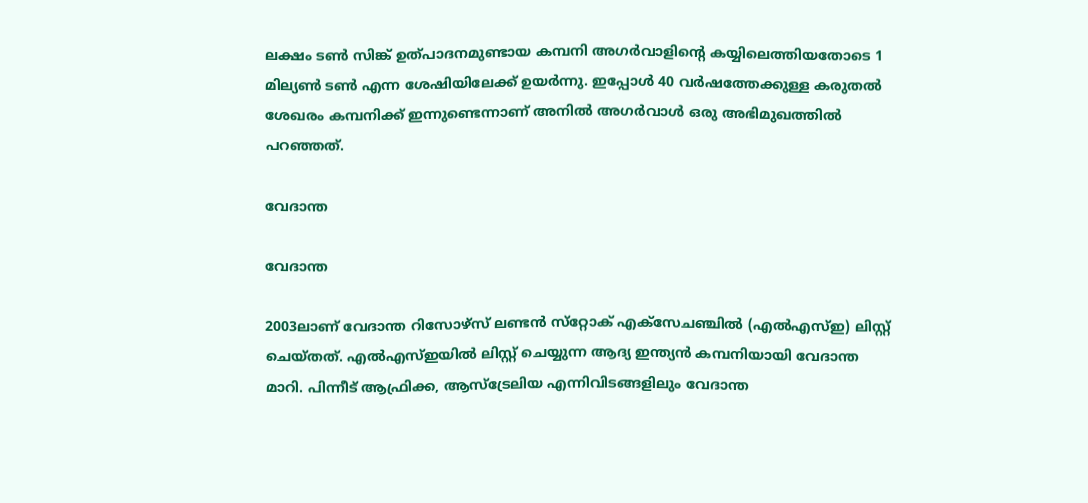ലക്ഷം ടണ്‍ സിങ്ക് ഉത്പാദനമുണ്ടായ കമ്പനി അഗര്‍വാളിന്റെ കയ്യിലെത്തിയതോടെ 1 മില്യണ്‍ ടണ്‍ എന്ന ശേഷിയിലേക്ക് ഉയര്‍ന്നു. ഇപ്പോള്‍ 40 വര്‍ഷത്തേക്കുള്ള കരുതല്‍ ശേഖരം കമ്പനിക്ക് ഇന്നുണ്ടെന്നാണ് അനില്‍ അഗര്‍വാള്‍ ഒരു അഭിമുഖത്തില്‍ പറഞ്ഞത്.

വേദാന്ത

വേദാന്ത

2003ലാണ് വേദാന്ത റിസോഴ്‌സ് ലണ്ടന്‍ സ്‌റ്റോക് എക്‌സേചഞ്ചില്‍ (എല്‍എസ്ഇ) ലിസ്റ്റ് ചെയ്തത്. എല്‍എസ്ഇയില്‍ ലിസ്റ്റ് ചെയ്യുന്ന ആദ്യ ഇന്ത്യന്‍ കമ്പനിയായി വേദാന്ത മാറി. പിന്നീട് ആഫ്രിക്ക, ആസ്‌ട്രേലിയ എന്നിവിടങ്ങളിലും വേദാന്ത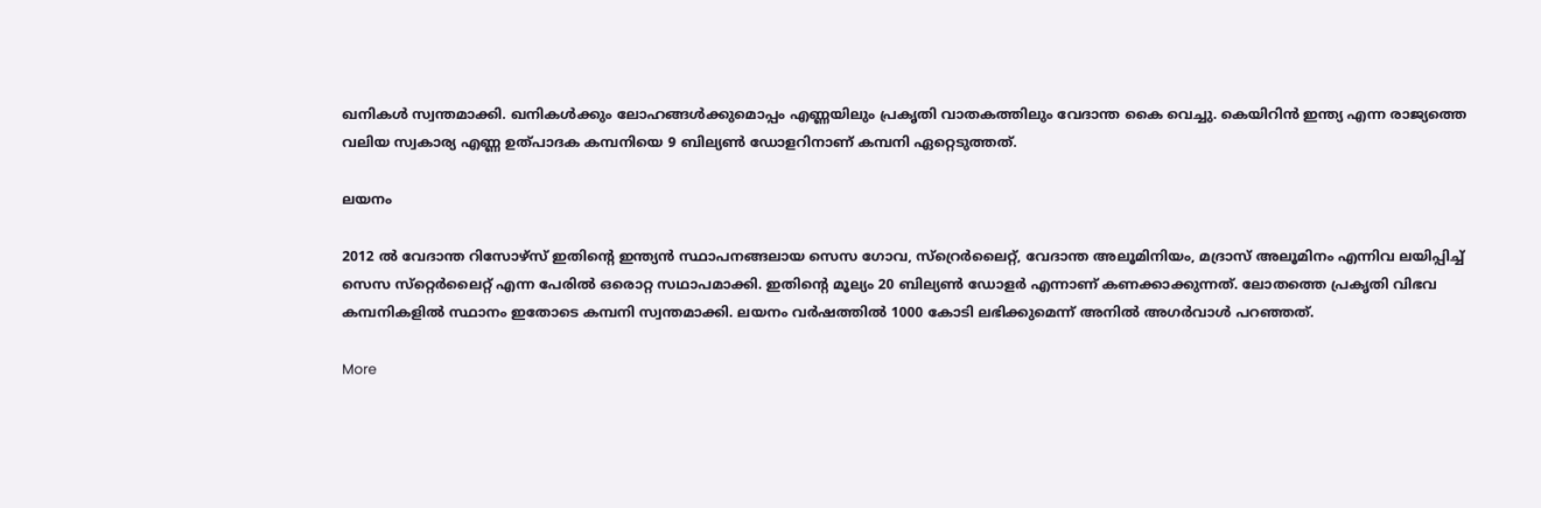ഖനികള്‍ സ്വന്തമാക്കി. ഖനികള്‍ക്കും ലോഹങ്ങള്‍ക്കുമൊപ്പം എണ്ണയിലും പ്രകൃതി വാതകത്തിലും വേദാന്ത കൈ വെച്ചു. കെയിറിന്‍ ഇന്ത്യ എന്ന രാജ്യത്തെ വലിയ സ്വകാര്യ എണ്ണ ഉത്പാദക കമ്പനിയെ 9 ബില്യൺ ഡോളറിനാണ് കമ്പനി ഏറ്റെടുത്തത്.

ലയനം

2012 ല്‍ വേദാന്ത റിസോഴ്‌സ് ഇതിന്റെ ഇന്ത്യന്‍ സ്ഥാപനങ്ങലായ സെസ ഗോവ, സ്‌റ്രെര്‍ലൈറ്റ്, വേദാന്ത അലൂമിനിയം, മദ്രാസ് അലൂമിനം എന്നിവ ലയിപ്പിച്ച് സെസ സ്‌റ്റെര്‍ലൈറ്റ് എന്ന പേരിൽ ഒരൊറ്റ സഥാപമാക്കി. ഇതിന്റെ മൂല്യം 20 ബില്യൺ ഡോളർ എന്നാണ് കണക്കാക്കുന്നത്. ലോതത്തെ പ്രകൃതി വിഭവ കമ്പനികളിൽ സ്ഥാനം ഇതോടെ കമ്പനി സ്വന്തമാക്കി. ലയനം വർഷത്തിൽ 1000 കോടി ലഭിക്കുമെന്ന് അനിൽ അഗർവാൾ പറഞ്ഞത്.

More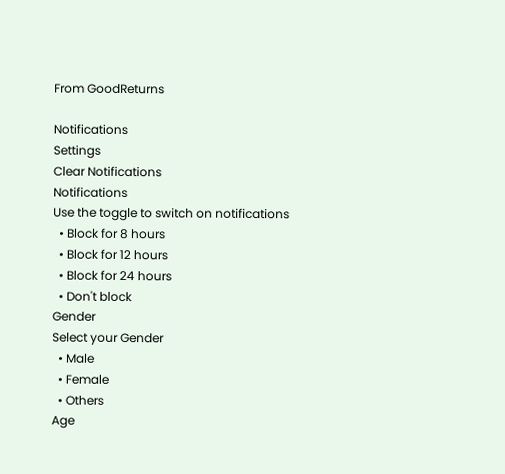From GoodReturns

Notifications
Settings
Clear Notifications
Notifications
Use the toggle to switch on notifications
  • Block for 8 hours
  • Block for 12 hours
  • Block for 24 hours
  • Don't block
Gender
Select your Gender
  • Male
  • Female
  • Others
Age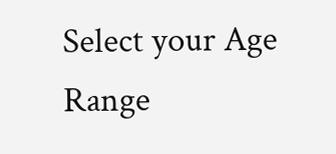Select your Age Range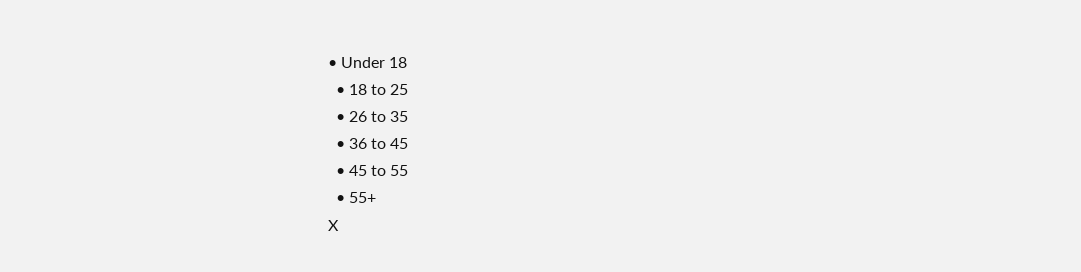• Under 18
  • 18 to 25
  • 26 to 35
  • 36 to 45
  • 45 to 55
  • 55+
X